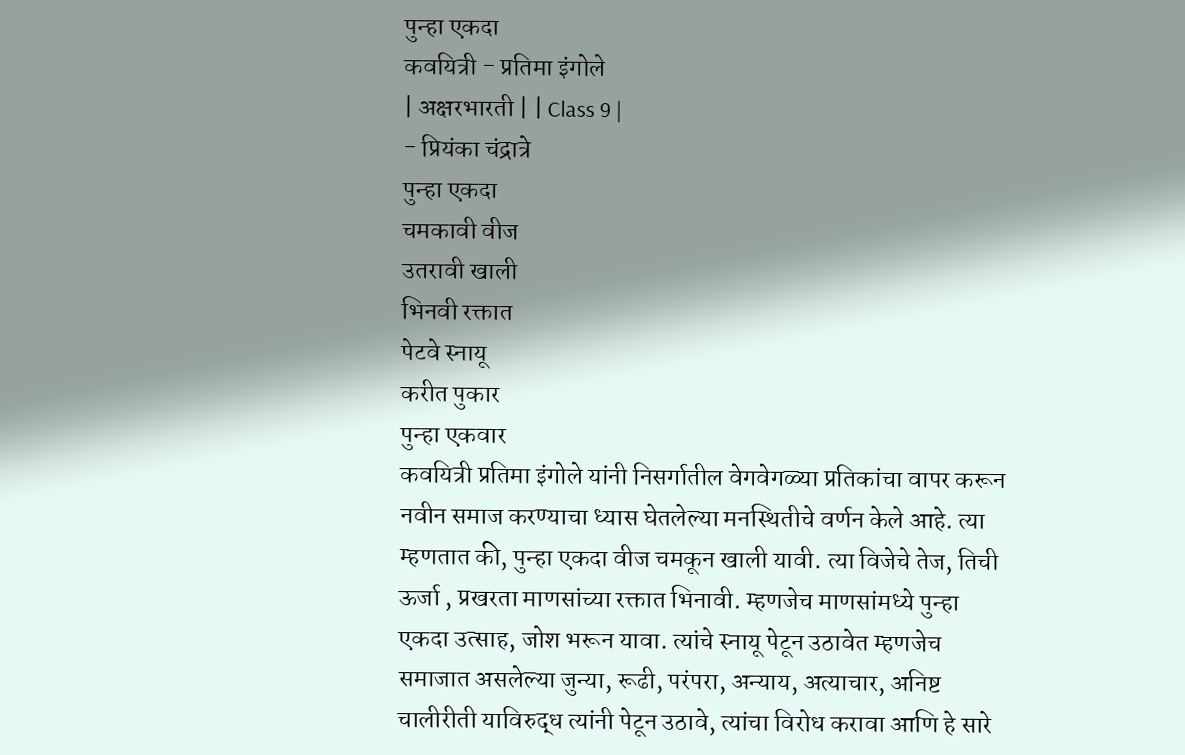पुन्हा एकदा
कवयित्री - प्रतिमा इंगोले
| अक्षरभारती | | Class 9 |
- प्रियंका चंद्रात्रे
पुन्हा एकदा
चमकावी वीज
उतरावी खाली
भिनवी रक्तात
पेटवे स्नायू
करीत पुकार
पुन्हा एकवार
कवयित्री प्रतिमा इंगोले यांनी निसर्गातील वेगवेगळ्या प्रतिकांचा वापर करून नवीन समाज करण्याचा ध्यास घेतलेल्या मनस्थितीचे वर्णन केले आहे. त्या म्हणतात की, पुन्हा एकदा वीज चमकून खाली यावी. त्या विजेचे तेज, तिची ऊर्जा , प्रखरता माणसांच्या रक्तात भिनावी. म्हणजेच माणसांमध्ये पुन्हा एकदा उत्साह, जोश भरून यावा. त्यांचे स्नायू पेटून उठावेत म्हणजेच समाजात असलेल्या जुन्या, रूढी, परंपरा, अन्याय, अत्याचार, अनिष्ट चालीरीती याविरुद्ध त्यांनी पेटून उठावे, त्यांचा विरोध करावा आणि हे सारे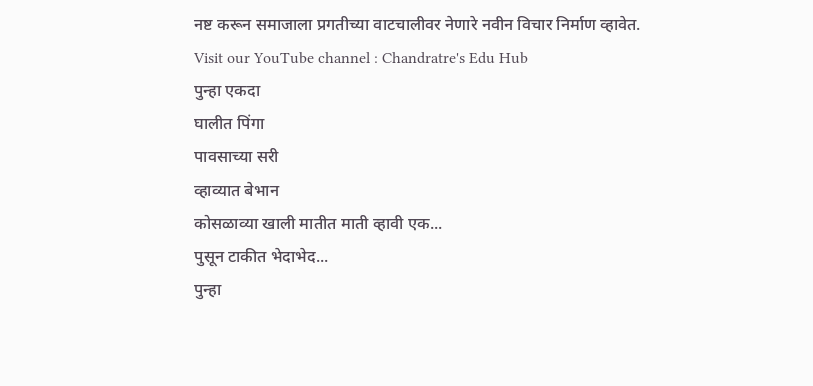नष्ट करून समाजाला प्रगतीच्या वाटचालीवर नेणारे नवीन विचार निर्माण व्हावेत.
Visit our YouTube channel : Chandratre's Edu Hub
पुन्हा एकदा
घालीत पिंगा
पावसाच्या सरी
व्हाव्यात बेभान
कोसळाव्या खाली मातीत माती व्हावी एक...
पुसून टाकीत भेदाभेद...
पुन्हा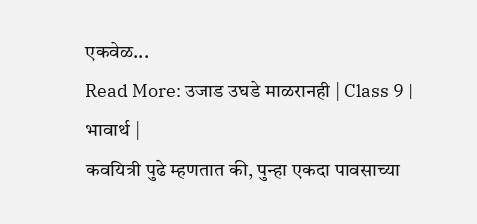एकवेळ...
Read More: उजाड उघडे माळरानही | Class 9 | भावार्थ |
कवयित्री पुढे म्हणतात की, पुन्हा एकदा पावसाच्या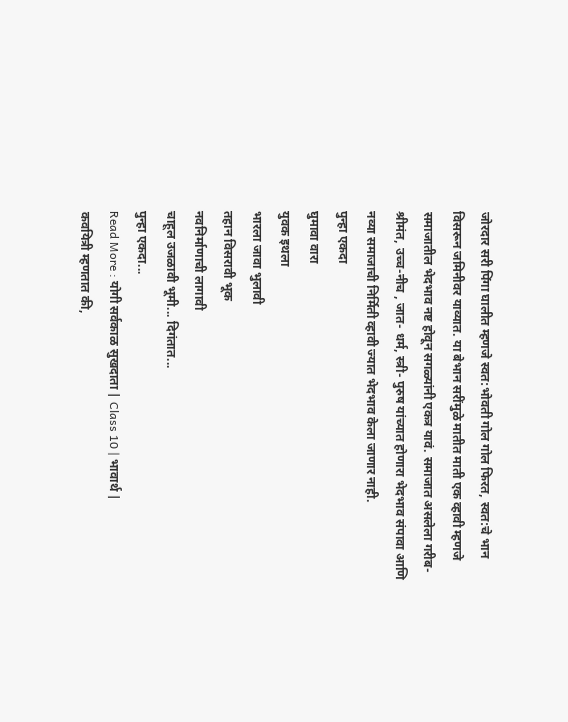जोरदार सरी पिंगा घालीत म्हणजे स्वत:भोवती गोल गोल फिरत, स्वत:चे भान विसरून जमिनीवर याव्यात. या बेभान सरींमुळे मातीत माती एक व्हावी म्हणजे समाजातील भेदभाव नष्ट होवून सगळ्यांनी एकत्र यावं. समाजात असलेला गरीब-श्रीमंत, उच्च-नीच , जात- धर्म, स्त्री- पुरुष यांच्यात होणारा भेदभाव संपावा आणि नव्या समाजाची निर्मिती व्हावी ज्यात भेदभाव केला जाणार नाही.
पुन्हा एकदा
घुमावा वारा
युवक इथला
भारला जावा भुलावी
तहान विसरावी भूक
नवनिर्माणाची लागावी
चाहूल उजळावी भूमी... दिगंतात...
पुन्हा एकदा...
Read More : योगी सर्वकाळ सुखदाता | Class 10 | भावार्थ |
कवयित्री म्हणतात की,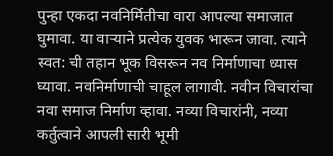पुन्हा एकदा नवनिर्मितीचा वारा आपल्या समाजात घुमावा. या वाऱ्याने प्रत्येक युवक भारून जावा. त्याने स्वत: ची तहान भूक विसरून नव निर्माणाचा ध्यास घ्यावा. नवनिर्माणाची चाहूल लागावी. नवीन विचारांचा नवा समाज निर्माण व्हावा. नव्या विचारांनी, नव्या कर्तुत्वाने आपली सारी भूमी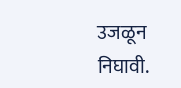उजळून निघावी.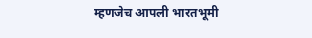म्हणजेच आपली भारतभूमी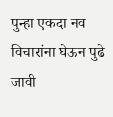पुन्हा एकदा नव विचारांना घेऊन पुढे जावी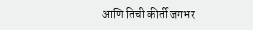आणि तिची कीर्ती जगभर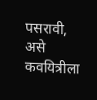पसरावी, असे कवयित्रीला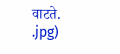वाटते.
.jpg)